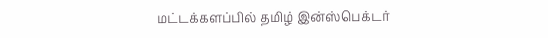மட்டக்களப்பில் தமிழ் இன்ஸ்பெக்டர்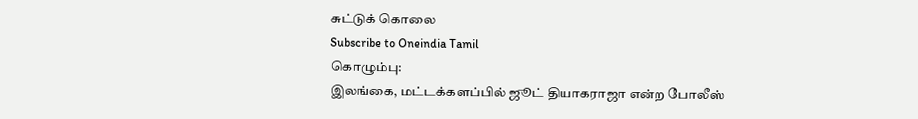சுட்டுக் கொலை
Subscribe to Oneindia Tamil
கொழும்பு:
இலங்கை, மட்டக்களப்பில் ஜூட் தியாகராஜா என்ற போலீஸ்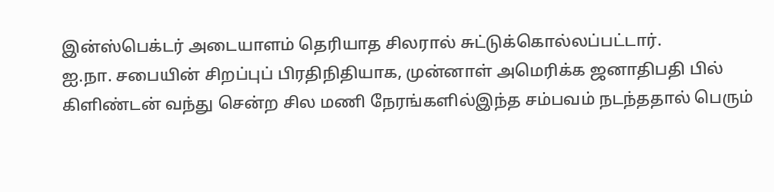இன்ஸ்பெக்டர் அடையாளம் தெரியாத சிலரால் சுட்டுக்கொல்லப்பட்டார்.
ஐ.நா. சபையின் சிறப்புப் பிரதிநிதியாக, முன்னாள் அமெரிக்க ஜனாதிபதி பில் கிளிண்டன் வந்து சென்ற சில மணி நேரங்களில்இந்த சம்பவம் நடந்ததால் பெரும்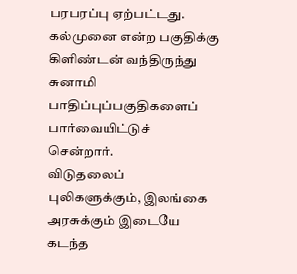பரபரப்பு ஏற்பட்டது. கல்முனை என்ற பகுதிக்கு கிளிண்டன் வந்திருந்து சுனாமி பாதிப்புப்பகுதிகளைப் பார்வையிட்டுச் சென்றார்.
விடுதலைப் புலிகளுக்கும், இலங்கை அரசுக்கும் இடையே கடந்த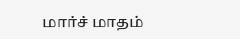மார்ச் மாதம்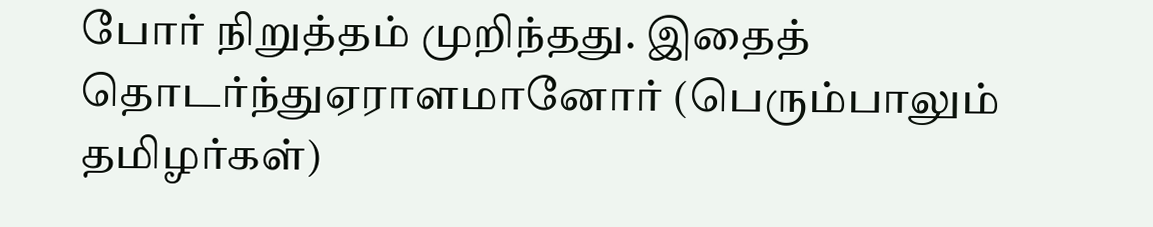போர் நிறுத்தம் முறிந்தது. இதைத் தொடர்ந்துஏராளமானோர் (பெரும்பாலும் தமிழர்கள்)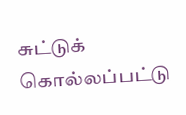சுட்டுக் கொல்லப்பட்டு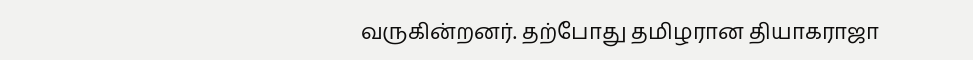வருகின்றனர். தற்போது தமிழரான தியாகராஜா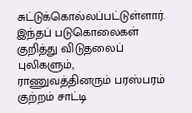சுட்டுக்கொல்லப்பட்டுள்ளார்.
இந்தப் படுகொலைகள் குறித்து விடுதலைப் புலிகளும், ராணுவத்தினரும் பரஸ்பரம் குற்றம் சாட்டி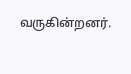வருகின்றனர்.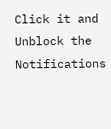Click it and Unblock the Notifications